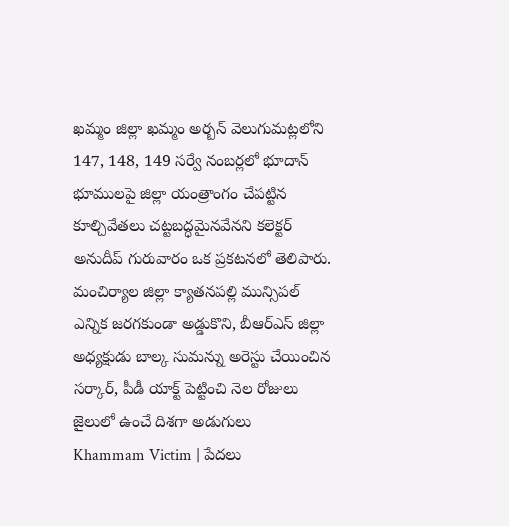ఖమ్మం జిల్లా ఖమ్మం అర్బన్ వెలుగుమట్లలోని 147, 148, 149 సర్వే నంబర్లలో భూదాన్ భూములపై జిల్లా యంత్రాంగం చేపట్టిన కూల్చివేతలు చట్టబద్ధమైనవేనని కలెక్టర్ అనుదీప్ గురువారం ఒక ప్రకటనలో తెలిపారు.
మంచిర్యాల జిల్లా క్యాతనపల్లి మున్సిపల్ ఎన్నిక జరగకుండా అడ్డుకొని, బీఆర్ఎస్ జిల్లా అధ్యక్షుడు బాల్క సుమన్ను అరెస్టు చేయించిన సర్కార్, పీడీ యాక్ట్ పెట్టించి నెల రోజులు జైలులో ఉంచే దిశగా అడుగులు
Khammam Victim | పేదలు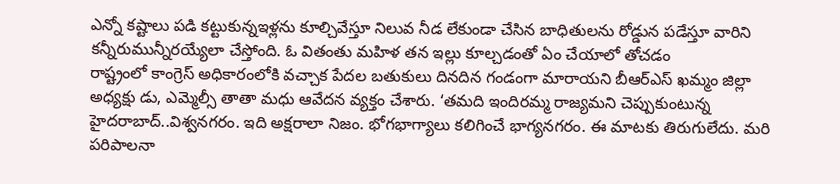ఎన్నో కష్టాలు పడి కట్టుకున్నఇళ్లను కూల్చివేస్తూ నిలువ నీడ లేకుండా చేసిన బాధితులను రోడ్డున పడేస్తూ వారిని కన్నీరుమున్నీరయ్యేలా చేస్తోంది. ఓ వితంతు మహిళ తన ఇల్లు కూల్చడంతో ఏం చేయాలో తోచడం
రాష్ట్రంలో కాంగ్రెస్ అధికారంలోకి వచ్చాక పేదల బతుకులు దినదిన గండంగా మారాయని బీఆర్ఎస్ ఖమ్మం జిల్లా అధ్యక్షు డు, ఎమ్మెల్సీ తాతా మధు ఆవేదన వ్యక్తం చేశారు. ‘తమది ఇందిరమ్మ రాజ్యమని చెప్పుకుంటున్న
హైదరాబాద్..విశ్వనగరం. ఇది అక్షరాలా నిజం. భోగభాగ్యాలు కలిగించే భాగ్యనగరం. ఈ మాటకు తిరుగులేదు. మరి పరిపాలనా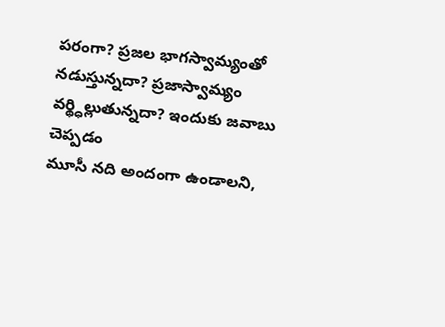పరంగా? ప్రజల భాగస్వామ్యంతో నడుస్తున్నదా? ప్రజాస్వామ్యం వర్థ్ధిల్లుతున్నదా? ఇందుకు జవాబు చెప్పడం
మూసీ నది అందంగా ఉండాలని,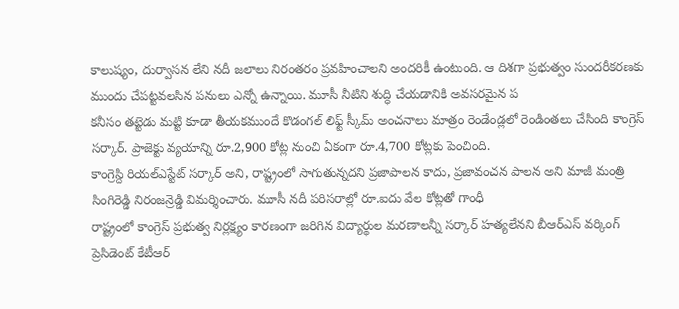కాలుష్యం, దుర్వాసన లేని నదీ జలాలు నిరంతరం ప్రవహించాలని అందరికీ ఉంటుంది. ఆ దిశగా ప్రభుత్వం సుందరీకరణకు ముందు చేపట్టవలసిన పనులు ఎన్నో ఉన్నాయి. మూసీ నీటిని శుద్ధి చేయడానికి అవసరమైన ప
కనీసం తట్టెడు మట్టి కూడా తీయకముందే కొడంగల్ లిఫ్ట్ స్కీమ్ అంచనాలు మాత్రం రెండేండ్లలో రెండింతలు చేసింది కాంగ్రెస్ సర్కార్. ప్రాజెక్టు వ్యయాన్ని రూ.2,900 కోట్ల నుంచి ఏకంగా రూ.4,700 కోట్లకు పెంచింది.
కాంగ్రెస్ది రియల్ఎస్టేట్ సర్కార్ అని, రాష్ట్రంలో సాగుతున్నదని ప్రజాపాలన కాదు, ప్రజావంచన పాలన అని మాజీ మంత్రి సింగిరెడ్డి నిరంజన్రెడ్డి విమర్శించారు. మూసీ నదీ పరిసరాల్లో రూ.ఐదు వేల కోట్లతో గాంధీ
రాష్ట్రంలో కాంగ్రెస్ ప్రభుత్వ నిర్లక్ష్యం కారణంగా జరిగిన విద్యార్థుల మరణాలన్నీ సర్కార్ హత్యలేనని బీఆర్ఎస్ వర్కింగ్ ప్రెసిడెంట్ కేటీఆర్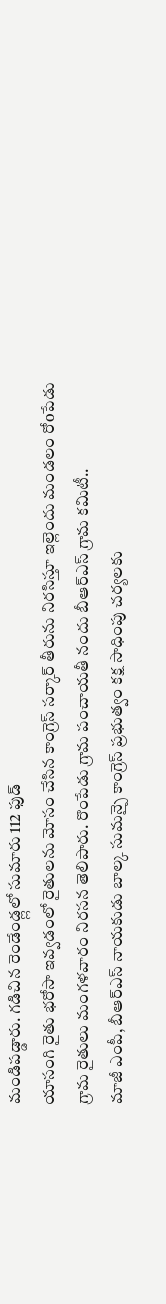మండిపడ్డారు. గడిచిన రెండేండ్ల్లలో సుమారు 112 ఫుడ్
యాసంగి రైతు భరోసా ఇవ్వడంలో రైతులను మోసం చేసిన కాంగ్రెస్ సర్కార్ తీరును నిరసిస్తూ ఇల్లెందు మండలం రోoపేడు గ్రామ రైతులు మంగళవారం నిరసన తెలిపారు. రొంపేడు గ్రామ పంచాయతీ నందు బీఆర్ఎస్ గ్రామ కమిటీ..
మాజీ ఎంపీ, బీఆర్ఎస్ నాయకుడు బాల్క సుమన్పై కాంగ్రెస్ ప్రభుత్వం కక్ష సాధింపు చర్యలకు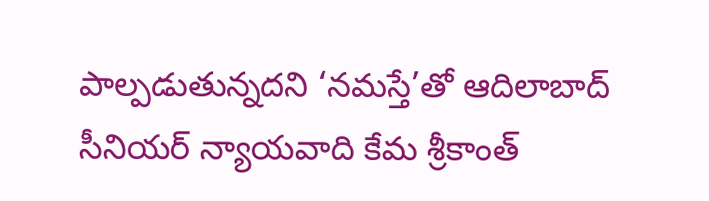పాల్పడుతున్నదని ‘నమస్తే’తో ఆదిలాబాద్ సీనియర్ న్యాయవాది కేమ శ్రీకాంత్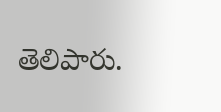తెలిపారు.